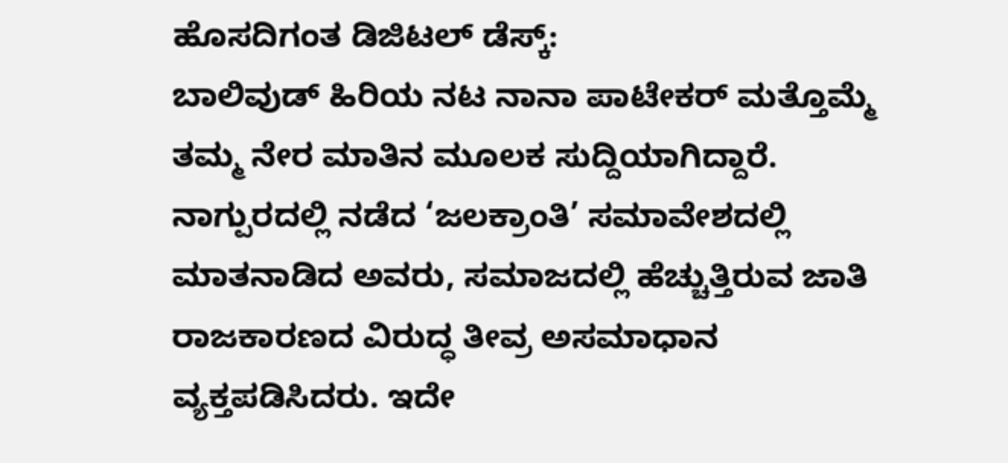ಹೊಸದಿಗಂತ ಡಿಜಿಟಲ್ ಡೆಸ್ಕ್:
ಬಾಲಿವುಡ್ ಹಿರಿಯ ನಟ ನಾನಾ ಪಾಟೇಕರ್ ಮತ್ತೊಮ್ಮೆ ತಮ್ಮ ನೇರ ಮಾತಿನ ಮೂಲಕ ಸುದ್ದಿಯಾಗಿದ್ದಾರೆ.
ನಾಗ್ಪುರದಲ್ಲಿ ನಡೆದ ‘ಜಲಕ್ರಾಂತಿ’ ಸಮಾವೇಶದಲ್ಲಿ ಮಾತನಾಡಿದ ಅವರು, ಸಮಾಜದಲ್ಲಿ ಹೆಚ್ಚುತ್ತಿರುವ ಜಾತಿ ರಾಜಕಾರಣದ ವಿರುದ್ಧ ತೀವ್ರ ಅಸಮಾಧಾನ ವ್ಯಕ್ತಪಡಿಸಿದರು. ಇದೇ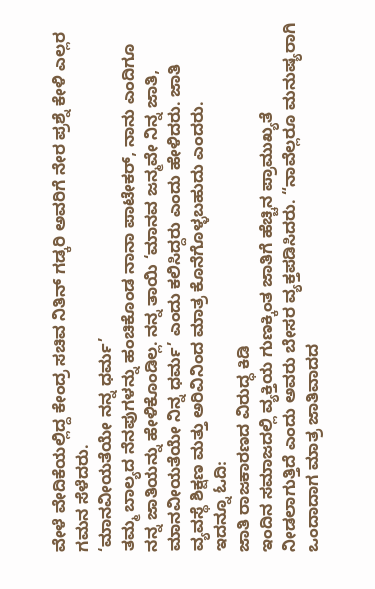ವೇಳೆ ವೇದಿಕೆಯಲ್ಲಿದ್ದ ಕೇಂದ್ರ ಸಚಿವ ನಿತಿನ್ ಗಡ್ಕರಿ ಅವರಿಗೆ ನೇರ ಪ್ರಶ್ನೆ ಕೇಳಿ ಎಲ್ಲರ ಗಮನ ಸೆಳೆದರು.
‘ಮಾನವೀಯತೆಯೇ ನನ್ನ ಧರ್ಮ’
ತಮ್ಮ ಬಾಲ್ಯದ ನೆನಪುಗಳನ್ನು ಹಂಚಿಕೊಂಡ ನಾನಾ ಪಾಟೇಕರ್, ನಾನು ಎಂದಿಗೂ ನನ್ನ ಜಾತಿಯನ್ನು ಹೇಳಿಕೊಂಡಿಲ್ಲ. ನನ್ನ ತಾಯಿ ‘ಮಾನವ ಜನ್ಮವೇ ನಿನ್ನ ಜಾತಿ, ಮಾನವೀಯತೆಯೇ ನಿನ್ನ ಧರ್ಮ’ ಎಂದು ಕಲಿಸಿದ್ದರು ಎಂದು ಹೇಳಿದರು. ಜಾತಿ ವ್ಯವಸ್ಥೆ ಶಿಕ್ಷಣ ಮತ್ತು ಅರಿವಿನಿಂದ ಮಾತ್ರ ಕೊನೆಗೊಳ್ಳಬಹುದು ಎಂದರು.
ಇದನ್ನೂ ಓದಿ:
ಜಾತಿ ರಾಜಕಾರಣದ ವಿರುದ್ಧ ಕಿಡಿ
ಇಂದಿನ ಸಮಾಜದಲ್ಲಿ ವ್ಯಕ್ತಿಯ ಗುಣಕ್ಕಿಂತ ಜಾತಿಗೆ ಹೆಚ್ಚಿನ ಪ್ರಾಮುಖ್ಯತೆ ನೀಡಲಾಗುತ್ತಿದೆ ಎಂದು ಅವರು ಬೇಸರ ವ್ಯಕ್ತಪಡಿಸಿದರು. “ನಾವೆಲ್ಲರೂ ಮನುಷ್ಯರಾಗಿ ಒಂದಾದಾಗ ಮಾತ್ರ ಜಾತಿವಾದದ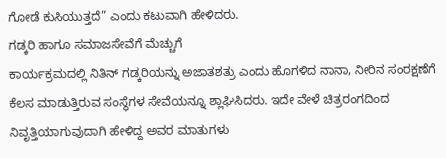ಗೋಡೆ ಕುಸಿಯುತ್ತದೆ” ಎಂದು ಕಟುವಾಗಿ ಹೇಳಿದರು.
ಗಡ್ಕರಿ ಹಾಗೂ ಸಮಾಜಸೇವೆಗೆ ಮೆಚ್ಚುಗೆ
ಕಾರ್ಯಕ್ರಮದಲ್ಲಿ ನಿತಿನ್ ಗಡ್ಕರಿಯನ್ನು ಅಜಾತಶತ್ರು ಎಂದು ಹೊಗಳಿದ ನಾನಾ, ನೀರಿನ ಸಂರಕ್ಷಣೆಗೆ ಕೆಲಸ ಮಾಡುತ್ತಿರುವ ಸಂಸ್ಥೆಗಳ ಸೇವೆಯನ್ನೂ ಶ್ಲಾಘಿಸಿದರು. ಇದೇ ವೇಳೆ ಚಿತ್ರರಂಗದಿಂದ ನಿವೃತ್ತಿಯಾಗುವುದಾಗಿ ಹೇಳಿದ್ದ ಅವರ ಮಾತುಗಳು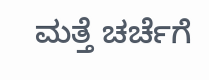ಮತ್ತೆ ಚರ್ಚೆಗೆ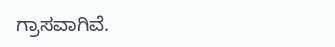ಗ್ರಾಸವಾಗಿವೆ.